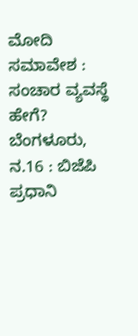ಮೋದಿ ಸಮಾವೇಶ : ಸಂಚಾರ ವ್ಯವಸ್ಥೆ ಹೇಗೆ?
ಬೆಂಗಳೂರು, ನ.16 : ಬಿಜೆಪಿ ಪ್ರಧಾನಿ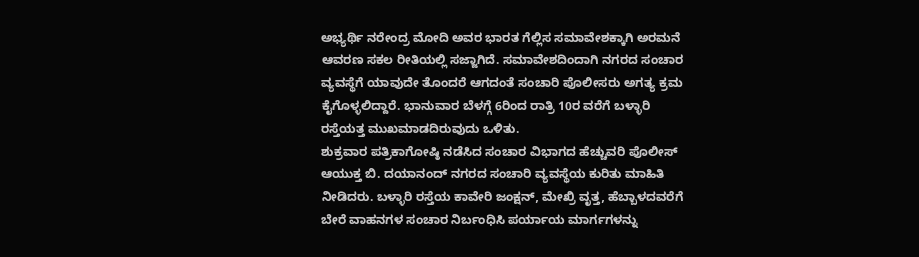ಅಭ್ಯರ್ಥಿ ನರೇಂದ್ರ ಮೋದಿ ಅವರ ಭಾರತ ಗೆಲ್ಲಿಸ ಸಮಾವೇಶಕ್ಕಾಗಿ ಅರಮನೆ ಆವರಣ ಸಕಲ ರೀತಿಯಲ್ಲಿ ಸಜ್ಜಾಗಿದೆ. ಸಮಾವೇಶದಿಂದಾಗಿ ನಗರದ ಸಂಚಾರ ವ್ಯವಸ್ಥೆಗೆ ಯಾವುದೇ ತೊಂದರೆ ಆಗದಂತೆ ಸಂಚಾರಿ ಪೊಲೀಸರು ಅಗತ್ಯ ಕ್ರಮ ಕೈಗೊಳ್ಳಲಿದ್ದಾರೆ. ಭಾನುವಾರ ಬೆಳಗ್ಗೆ 6ರಿಂದ ರಾತ್ರಿ 10ರ ವರೆಗೆ ಬಳ್ಳಾರಿ ರಸ್ತೆಯತ್ತ ಮುಖಮಾಡದಿರುವುದು ಒಳಿತು.
ಶುಕ್ರವಾರ ಪತ್ರಿಕಾಗೋಷ್ಠಿ ನಡೆಸಿದ ಸಂಚಾರ ವಿಭಾಗದ ಹೆಚ್ಚುವರಿ ಪೊಲೀಸ್ ಆಯುಕ್ತ ಬಿ. ದಯಾನಂದ್ ನಗರದ ಸಂಚಾರಿ ವ್ಯವಸ್ಥೆಯ ಕುರಿತು ಮಾಹಿತಿ ನೀಡಿದರು. ಬಳ್ಳಾರಿ ರಸ್ತೆಯ ಕಾವೇರಿ ಜಂಕ್ಷನ್, ಮೇಖ್ರಿ ವೃತ್ತ, ಹೆಬ್ಬಾಳದವರೆಗೆ ಬೇರೆ ವಾಹನಗಳ ಸಂಚಾರ ನಿರ್ಬಂಧಿಸಿ ಪರ್ಯಾಯ ಮಾರ್ಗಗಳನ್ನು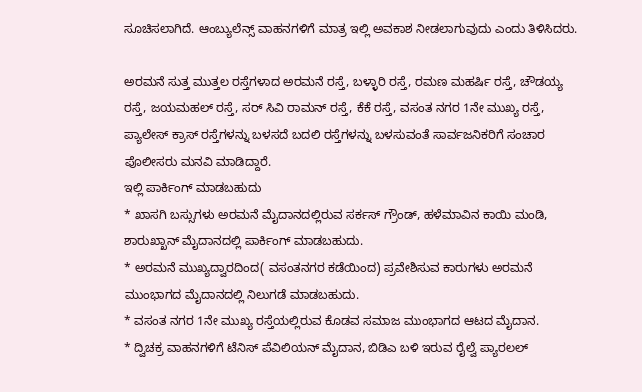ಸೂಚಿಸಲಾಗಿದೆ. ಆಂಬ್ಯುಲೆನ್ಸ್ ವಾಹನಗಳಿಗೆ ಮಾತ್ರ ಇಲ್ಲಿ ಅವಕಾಶ ನೀಡಲಾಗುವುದು ಎಂದು ತಿಳಿಸಿದರು.

ಅರಮನೆ ಸುತ್ತ ಮುತ್ತಲ ರಸ್ತೆಗಳಾದ ಅರಮನೆ ರಸ್ತೆ, ಬಳ್ಳಾರಿ ರಸ್ತೆ, ರಮಣ ಮಹರ್ಷಿ ರಸ್ತೆ, ಚೌಡಯ್ಯ ರಸ್ತೆ, ಜಯಮಹಲ್ ರಸ್ತೆ, ಸರ್ ಸಿವಿ ರಾಮನ್ ರಸ್ತೆ, ಕೆಕೆ ರಸ್ತೆ, ವಸಂತ ನಗರ 1ನೇ ಮುಖ್ಯ ರಸ್ತೆ, ಪ್ಯಾಲೇಸ್ ಕ್ರಾಸ್ ರಸ್ತೆಗಳನ್ನು ಬಳಸದೆ ಬದಲಿ ರಸ್ತೆಗಳನ್ನು ಬಳಸುವಂತೆ ಸಾರ್ವಜನಿಕರಿಗೆ ಸಂಚಾರ ಪೊಲೀಸರು ಮನವಿ ಮಾಡಿದ್ದಾರೆ.
ಇಲ್ಲಿ ಪಾರ್ಕಿಂಗ್ ಮಾಡಬಹುದು
* ಖಾಸಗಿ ಬಸ್ಸುಗಳು ಅರಮನೆ ಮೈದಾನದಲ್ಲಿರುವ ಸರ್ಕಸ್ ಗ್ರೌಂಡ್, ಹಳೆಮಾವಿನ ಕಾಯಿ ಮಂಡಿ, ಶಾರುಖ್ಖಾನ್ ಮೈದಾನದಲ್ಲಿ ಪಾರ್ಕಿಂಗ್ ಮಾಡಬಹುದು.
* ಅರಮನೆ ಮುಖ್ಯದ್ವಾರದಿಂದ( ವಸಂತನಗರ ಕಡೆಯಿಂದ) ಪ್ರವೇಶಿಸುವ ಕಾರುಗಳು ಅರಮನೆ ಮುಂಭಾಗದ ಮೈದಾನದಲ್ಲಿ ನಿಲುಗಡೆ ಮಾಡಬಹುದು.
* ವಸಂತ ನಗರ 1ನೇ ಮುಖ್ಯ ರಸ್ತೆಯಲ್ಲಿರುವ ಕೊಡವ ಸಮಾಜ ಮುಂಭಾಗದ ಆಟದ ಮೈದಾನ.
* ದ್ವಿಚಕ್ರ ವಾಹನಗಳಿಗೆ ಟೆನಿಸ್ ಪೆವಿಲಿಯನ್ ಮೈದಾನ, ಬಿಡಿಎ ಬಳಿ ಇರುವ ರೈಲ್ವೆ ಪ್ಯಾರಲಲ್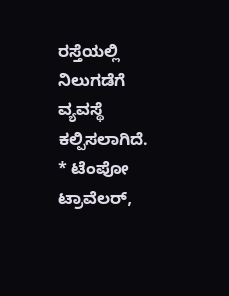ರಸ್ತೆಯಲ್ಲಿ ನಿಲುಗಡೆಗೆ ವ್ಯವಸ್ಥೆ ಕಲ್ಪಿಸಲಾಗಿದೆ.
* ಟೆಂಪೋ ಟ್ರಾವೆಲರ್,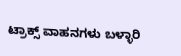ಟ್ರಾಕ್ಸ್ ವಾಹನಗಳು ಬಳ್ಳಾರಿ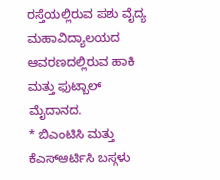ರಸ್ತೆಯಲ್ಲಿರುವ ಪಶು ವೈದ್ಯ ಮಹಾವಿದ್ಯಾಲಯದ ಆವರಣದಲ್ಲಿರುವ ಹಾಕಿ ಮತ್ತು ಫುಟ್ಬಾಲ್ ಮೈದಾನದ.
* ಬಿಎಂಟಿಸಿ ಮತ್ತು ಕೆಎಸ್ಆರ್ಟಿಸಿ ಬಸ್ಗಳು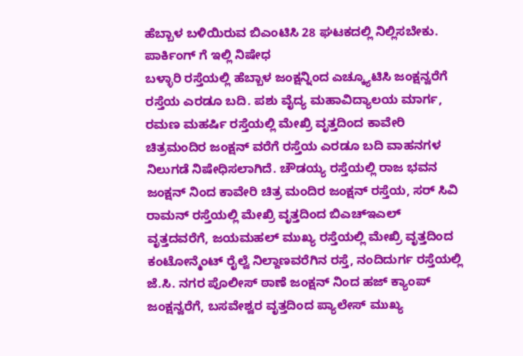ಹೆಬ್ಬಾಳ ಬಳಿಯಿರುವ ಬಿಎಂಟಿಸಿ 28 ಘಟಕದಲ್ಲಿ ನಿಲ್ಲಿಸಬೇಕು.
ಪಾರ್ಕಿಂಗ್ ಗೆ ಇಲ್ಲಿ ನಿಷೇಧ
ಬಳ್ಳಾರಿ ರಸ್ತೆಯಲ್ಲಿ ಹೆಬ್ಬಾಳ ಜಂಕ್ಷನ್ನಿಂದ ಎಚ್ಕ್ಯೂಟಿಸಿ ಜಂಕ್ಷನ್ವರೆಗೆ ರಸ್ತೆಯ ಎರಡೂ ಬದಿ. ಪಶು ವೈದ್ಯ ಮಹಾವಿದ್ಯಾಲಯ ಮಾರ್ಗ, ರಮಣ ಮಹರ್ಷಿ ರಸ್ತೆಯಲ್ಲಿ ಮೇಖ್ರಿ ವೃತ್ತದಿಂದ ಕಾವೇರಿ ಚಿತ್ರಮಂದಿರ ಜಂಕ್ಷನ್ ವರೆಗೆ ರಸ್ತೆಯ ಎರಡೂ ಬದಿ ವಾಹನಗಳ ನಿಲುಗಡೆ ನಿಷೇಧಿಸಲಾಗಿದೆ. ಚೌಡಯ್ಯ ರಸ್ತೆಯಲ್ಲಿ ರಾಜ ಭವನ ಜಂಕ್ಷನ್ ನಿಂದ ಕಾವೇರಿ ಚಿತ್ರ ಮಂದಿರ ಜಂಕ್ಷನ್ ರಸ್ತೆಯ, ಸರ್ ಸಿವಿ ರಾಮನ್ ರಸ್ತೆಯಲ್ಲಿ ಮೇಖ್ರಿ ವೃತ್ತದಿಂದ ಬಿಎಚ್ಇಎಲ್ ವೃತ್ತದವರೆಗೆ, ಜಯಮಹಲ್ ಮುಖ್ಯ ರಸ್ತೆಯಲ್ಲಿ ಮೇಖ್ರಿ ವೃತ್ತದಿಂದ ಕಂಟೋನ್ಮೆಂಟ್ ರೈಲ್ವೆ ನಿಲ್ದಾಣವರೆಗಿನ ರಸ್ತೆ, ನಂದಿದುರ್ಗ ರಸ್ತೆಯಲ್ಲಿ ಜೆ.ಸಿ. ನಗರ ಪೊಲೀಸ್ ಠಾಣೆ ಜಂಕ್ಷನ್ ನಿಂದ ಹಜ್ ಕ್ಯಾಂಪ್ ಜಂಕ್ಷನ್ವರೆಗೆ, ಬಸವೇಶ್ವರ ವೃತ್ತದಿಂದ ಪ್ಯಾಲೇಸ್ ಮುಖ್ಯ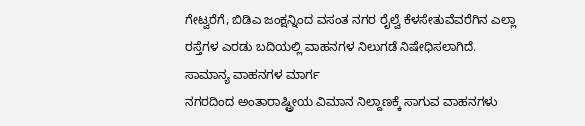ಗೇಟ್ವರೆಗೆ, ಬಿಡಿಎ ಜಂಕ್ಷನ್ನಿಂದ ವಸಂತ ನಗರ ರೈಲ್ವೆ ಕೆಳಸೇತುವೆವರೆಗಿನ ಎಲ್ಲಾ ರಸ್ತೆಗಳ ಎರಡು ಬದಿಯಲ್ಲಿ ವಾಹನಗಳ ನಿಲುಗಡೆ ನಿಷೇಧಿಸಲಾಗಿದೆ.
ಸಾಮಾನ್ಯ ವಾಹನಗಳ ಮಾರ್ಗ
ನಗರದಿಂದ ಅಂತಾರಾಷ್ಟ್ರೀಯ ವಿಮಾನ ನಿಲ್ದಾಣಕ್ಕೆ ಸಾಗುವ ವಾಹನಗಳು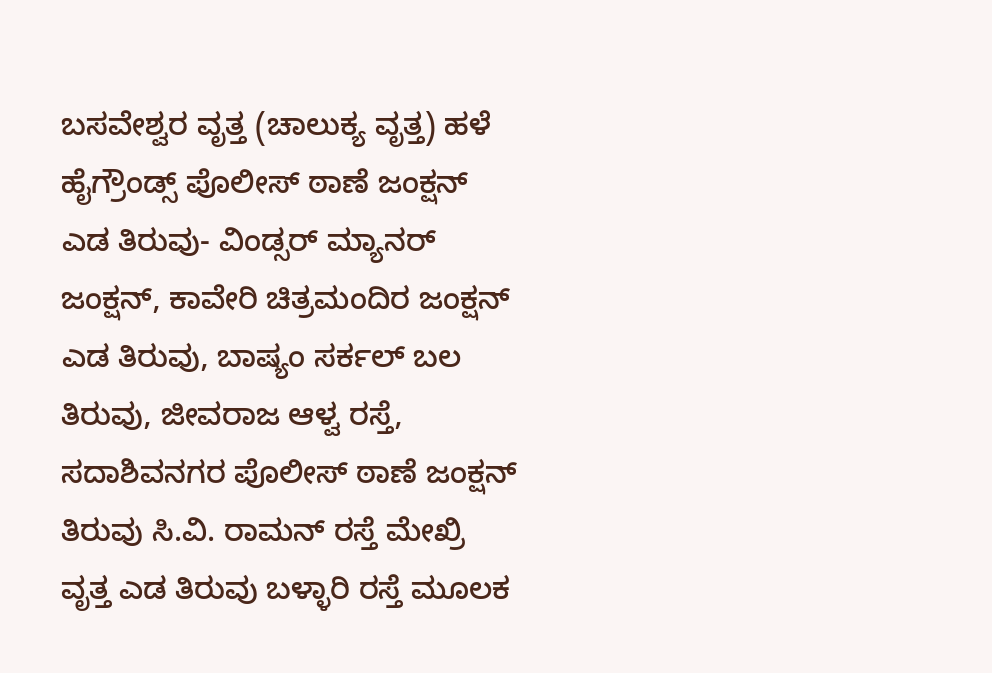ಬಸವೇಶ್ವರ ವೃತ್ತ (ಚಾಲುಕ್ಯ ವೃತ್ತ) ಹಳೆ ಹೈಗ್ರೌಂಡ್ಸ್ ಪೊಲೀಸ್ ಠಾಣೆ ಜಂಕ್ಷನ್ ಎಡ ತಿರುವು- ವಿಂಡ್ಸರ್ ಮ್ಯಾನರ್ ಜಂಕ್ಷನ್, ಕಾವೇರಿ ಚಿತ್ರಮಂದಿರ ಜಂಕ್ಷನ್ ಎಡ ತಿರುವು, ಬಾಷ್ಯಂ ಸರ್ಕಲ್ ಬಲ ತಿರುವು, ಜೀವರಾಜ ಆಳ್ವ ರಸ್ತೆ, ಸದಾಶಿವನಗರ ಪೊಲೀಸ್ ಠಾಣೆ ಜಂಕ್ಷನ್ ತಿರುವು ಸಿ.ವಿ. ರಾಮನ್ ರಸ್ತೆ ಮೇಖ್ರಿ ವೃತ್ತ ಎಡ ತಿರುವು ಬಳ್ಳಾರಿ ರಸ್ತೆ ಮೂಲಕ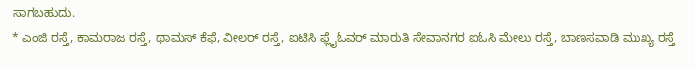ಸಾಗಬಹುದು.
* ಎಂಜಿ ರಸ್ತೆ, ಕಾಮರಾಜ ರಸ್ತೆ, ಥಾಮಸ್ ಕೆಫೆ, ವೀಲರ್ ರಸ್ತೆ, ಐಟಿಸಿ ಫ್ಲೈಓವರ್ ಮಾರುತಿ ಸೇವಾನಗರ ಐಓಸಿ ಮೇಲು ರಸ್ತೆ, ಬಾಣಸವಾಡಿ ಮುಖ್ಯ ರಸ್ತೆ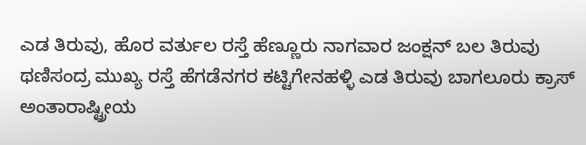ಎಡ ತಿರುವು, ಹೊರ ವರ್ತುಲ ರಸ್ತೆ ಹೆಣ್ಣೂರು ನಾಗವಾರ ಜಂಕ್ಷನ್ ಬಲ ತಿರುವು ಥಣಿಸಂದ್ರ ಮುಖ್ಯ ರಸ್ತೆ ಹೆಗಡೆನಗರ ಕಟ್ಟಿಗೇನಹಳ್ಳಿ ಎಡ ತಿರುವು ಬಾಗಲೂರು ಕ್ರಾಸ್ ಅಂತಾರಾಷ್ಟ್ರೀಯ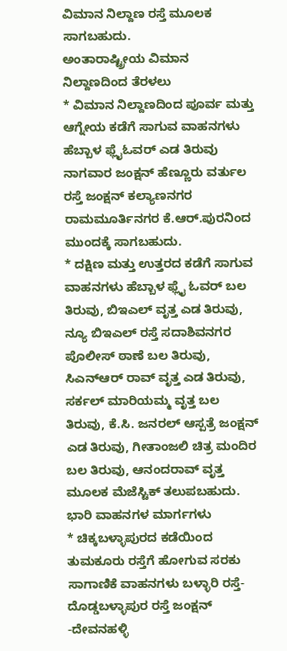ವಿಮಾನ ನಿಲ್ದಾಣ ರಸ್ತೆ ಮೂಲಕ ಸಾಗಬಹುದು.
ಅಂತಾರಾಷ್ಟ್ರೀಯ ವಿಮಾನ ನಿಲ್ದಾಣದಿಂದ ತೆರಳಲು
* ವಿಮಾನ ನಿಲ್ದಾಣದಿಂದ ಪೂರ್ವ ಮತ್ತು ಆಗ್ನೇಯ ಕಡೆಗೆ ಸಾಗುವ ವಾಹನಗಳು ಹೆಬ್ಬಾಳ ಫ್ಲೈಓವರ್ ಎಡ ತಿರುವು ನಾಗವಾರ ಜಂಕ್ಷನ್ ಹೆಣ್ಣೂರು ವರ್ತುಲ ರಸ್ತೆ ಜಂಕ್ಷನ್ ಕಲ್ಯಾಣನಗರ ರಾಮಮೂರ್ತಿನಗರ ಕೆ.ಆರ್.ಪುರನಿಂದ ಮುಂದಕ್ಕೆ ಸಾಗಬಹುದು.
* ದಕ್ಷಿಣ ಮತ್ತು ಉತ್ತರದ ಕಡೆಗೆ ಸಾಗುವ ವಾಹನಗಳು ಹೆಬ್ಬಾಳ ಫ್ಲೈ ಓವರ್ ಬಲ ತಿರುವು, ಬಿಇಎಲ್ ವೃತ್ತ ಎಡ ತಿರುವು, ನ್ಯೂ ಬಿಇಎಲ್ ರಸ್ತೆ ಸದಾಶಿವನಗರ ಪೊಲೀಸ್ ಠಾಣೆ ಬಲ ತಿರುವು, ಸಿಎನ್ಆರ್ ರಾವ್ ವೃತ್ತ ಎಡ ತಿರುವು, ಸರ್ಕಲ್ ಮಾರಿಯಮ್ಮ ವೃತ್ತ ಬಲ ತಿರುವು, ಕೆ.ಸಿ. ಜನರಲ್ ಆಸ್ಪತ್ರೆ ಜಂಕ್ಷನ್ ಎಡ ತಿರುವು, ಗೀತಾಂಜಲಿ ಚಿತ್ರ ಮಂದಿರ ಬಲ ತಿರುವು, ಆನಂದರಾವ್ ವೃತ್ತ ಮೂಲಕ ಮೆಜೆಸ್ಟಿಕ್ ತಲುಪಬಹುದು.
ಭಾರಿ ವಾಹನಗಳ ಮಾರ್ಗಗಳು
* ಚಿಕ್ಕಬಳ್ಳಾಪುರದ ಕಡೆಯಿಂದ ತುಮಕೂರು ರಸ್ತೆಗೆ ಹೋಗುವ ಸರಕು ಸಾಗಾಣಿಕೆ ವಾಹನಗಳು ಬಳ್ಳಾರಿ ರಸ್ತೆ-ದೊಡ್ಡಬಳ್ಳಾಪುರ ರಸ್ತೆ ಜಂಕ್ಷನ್ -ದೇವನಹಳ್ಳಿ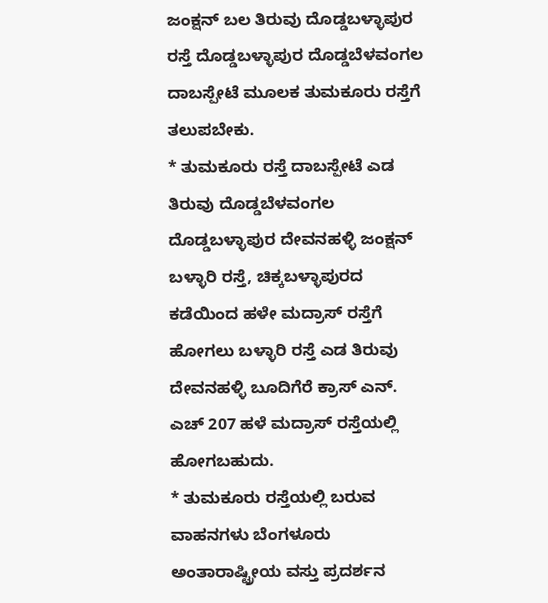ಜಂಕ್ಷನ್ ಬಲ ತಿರುವು ದೊಡ್ಡಬಳ್ಳಾಪುರ ರಸ್ತೆ ದೊಡ್ಡಬಳ್ಳಾಪುರ ದೊಡ್ಡಬೆಳವಂಗಲ ದಾಬಸ್ಪೇಟೆ ಮೂಲಕ ತುಮಕೂರು ರಸ್ತೆಗೆ ತಲುಪಬೇಕು.
* ತುಮಕೂರು ರಸ್ತೆ ದಾಬಸ್ಪೇಟೆ ಎಡ ತಿರುವು ದೊಡ್ಡಬೆಳವಂಗಲ ದೊಡ್ಡಬಳ್ಳಾಪುರ ದೇವನಹಳ್ಳಿ ಜಂಕ್ಷನ್ ಬಳ್ಳಾರಿ ರಸ್ತೆ, ಚಿಕ್ಕಬಳ್ಳಾಪುರದ ಕಡೆಯಿಂದ ಹಳೇ ಮದ್ರಾಸ್ ರಸ್ತೆಗೆ ಹೋಗಲು ಬಳ್ಳಾರಿ ರಸ್ತೆ ಎಡ ತಿರುವು ದೇವನಹಳ್ಳಿ ಬೂದಿಗೆರೆ ಕ್ರಾಸ್ ಎನ್. ಎಚ್ 207 ಹಳೆ ಮದ್ರಾಸ್ ರಸ್ತೆಯಲ್ಲಿ ಹೋಗಬಹುದು.
* ತುಮಕೂರು ರಸ್ತೆಯಲ್ಲಿ ಬರುವ ವಾಹನಗಳು ಬೆಂಗಳೂರು ಅಂತಾರಾಷ್ಟ್ರೀಯ ವಸ್ತು ಪ್ರದರ್ಶನ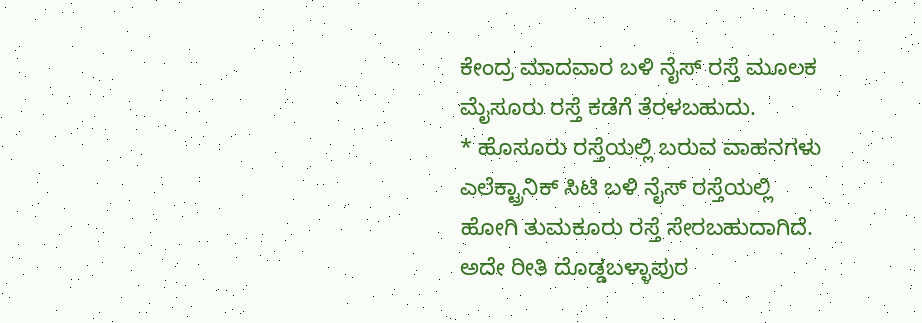ಕೇಂದ್ರ ಮಾದವಾರ ಬಳಿ ನೈಸ್ ರಸ್ತೆ ಮೂಲಕ ಮೈಸೂರು ರಸ್ತೆ ಕಡೆಗೆ ತೆರಳಬಹುದು.
* ಹೊಸೂರು ರಸ್ತೆಯಲ್ಲಿ ಬರುವ ವಾಹನಗಳು ಎಲೆಕ್ಟ್ರಾನಿಕ್ ಸಿಟಿ ಬಳಿ ನೈಸ್ ರಸ್ತೆಯಲ್ಲಿ ಹೋಗಿ ತುಮಕೂರು ರಸ್ತೆ ಸೇರಬಹುದಾಗಿದೆ. ಅದೇ ರೀತಿ ದೊಡ್ಡಬಳ್ಳಾಪುರ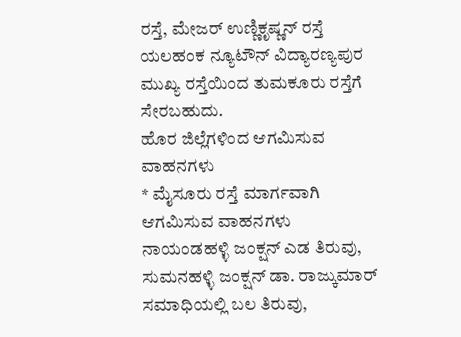ರಸ್ತೆ, ಮೇಜರ್ ಉಣ್ಣಿಕೃಷ್ಣನ್ ರಸ್ತೆ ಯಲಹಂಕ ನ್ಯೂಟೌನ್ ವಿದ್ಯಾರಣ್ಯಪುರ ಮುಖ್ಯ ರಸ್ತೆಯಿಂದ ತುಮಕೂರು ರಸ್ತೆಗೆ ಸೇರಬಹುದು.
ಹೊರ ಜಿಲ್ಲೆಗಳಿಂದ ಆಗಮಿಸುವ ವಾಹನಗಳು
* ಮೈಸೂರು ರಸ್ತೆ ಮಾರ್ಗವಾಗಿ ಆಗಮಿಸುವ ವಾಹನಗಳು ನಾಯಂಡಹಳ್ಳಿ ಜಂಕ್ಷನ್ ಎಡ ತಿರುವು, ಸುಮನಹಳ್ಳಿ ಜಂಕ್ಷನ್ ಡಾ. ರಾಜ್ಕುಮಾರ್ ಸಮಾಧಿಯಲ್ಲಿ ಬಲ ತಿರುವು,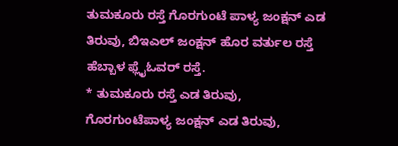ತುಮಕೂರು ರಸ್ತೆ ಗೊರಗುಂಟೆ ಪಾಳ್ಯ ಜಂಕ್ಷನ್ ಎಡ ತಿರುವು, ಬಿಇಎಲ್ ಜಂಕ್ಷನ್ ಹೊರ ವರ್ತುಲ ರಸ್ತೆ ಹೆಬ್ಬಾಳ ಫ್ಲೈಓವರ್ ರಸ್ತೆ.
* ತುಮಕೂರು ರಸ್ತೆ ಎಡ ತಿರುವು, ಗೊರಗುಂಟೆಪಾಳ್ಯ ಜಂಕ್ಷನ್ ಎಡ ತಿರುವು,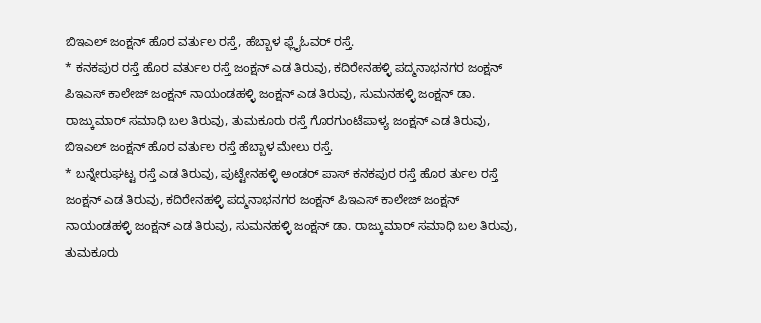ಬಿಇಎಲ್ ಜಂಕ್ಷನ್ ಹೊರ ವರ್ತುಲ ರಸ್ತೆ, ಹೆಬ್ಬಾಳ ಫ್ಲೈಓವರ್ ರಸ್ತೆ.
* ಕನಕಪುರ ರಸ್ತೆ ಹೊರ ವರ್ತುಲ ರಸ್ತೆ ಜಂಕ್ಷನ್ ಎಡ ತಿರುವು, ಕದಿರೇನಹಳ್ಳಿ ಪದ್ಮನಾಭನಗರ ಜಂಕ್ಷನ್ ಪಿಇಎಸ್ ಕಾಲೇಜ್ ಜಂಕ್ಷನ್ ನಾಯಂಡಹಳ್ಳಿ ಜಂಕ್ಷನ್ ಎಡ ತಿರುವು, ಸುಮನಹಳ್ಳಿ ಜಂಕ್ಷನ್ ಡಾ. ರಾಜ್ಕುಮಾರ್ ಸಮಾಧಿ ಬಲ ತಿರುವು, ತುಮಕೂರು ರಸ್ತೆ ಗೊರಗುಂಟೆಪಾಳ್ಯ ಜಂಕ್ಷನ್ ಎಡ ತಿರುವು, ಬಿಇಎಲ್ ಜಂಕ್ಷನ್ ಹೊರ ವರ್ತುಲ ರಸ್ತೆ ಹೆಬ್ಬಾಳ ಮೇಲು ರಸ್ತೆ.
* ಬನ್ನೇರುಘಟ್ಟ ರಸ್ತೆ ಎಡ ತಿರುವು, ಪುಟ್ಟೇನಹಳ್ಳಿ ಅಂಡರ್ ಪಾಸ್ ಕನಕಪುರ ರಸ್ತೆ ಹೊರ ರ್ತುಲ ರಸ್ತೆ ಜಂಕ್ಷನ್ ಎಡ ತಿರುವು, ಕದಿರೇನಹಳ್ಳಿ ಪದ್ಮನಾಭನಗರ ಜಂಕ್ಷನ್ ಪಿಇಎಸ್ ಕಾಲೇಜ್ ಜಂಕ್ಷನ್ ನಾಯಂಡಹಳ್ಳಿ ಜಂಕ್ಷನ್ ಎಡ ತಿರುವು, ಸುಮನಹಳ್ಳಿ ಜಂಕ್ಷನ್ ಡಾ. ರಾಜ್ಕುಮಾರ್ ಸಮಾಧಿ ಬಲ ತಿರುವು, ತುಮಕೂರು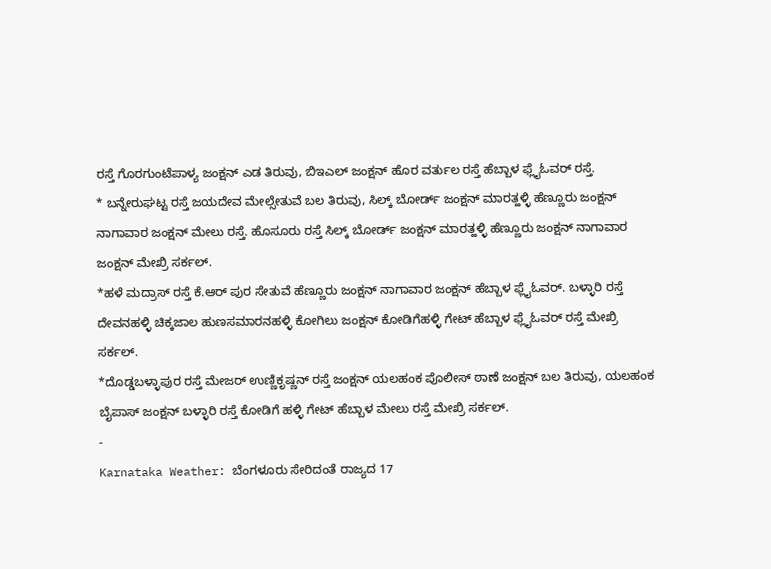ರಸ್ತೆ ಗೊರಗುಂಟೆಪಾಳ್ಯ ಜಂಕ್ಷನ್ ಎಡ ತಿರುವು, ಬಿಇಎಲ್ ಜಂಕ್ಷನ್ ಹೊರ ವರ್ತುಲ ರಸ್ತೆ ಹೆಬ್ಬಾಳ ಫ್ಲೈಓವರ್ ರಸ್ತೆ.
* ಬನ್ನೇರುಘಟ್ಟ ರಸ್ತೆ ಜಯದೇವ ಮೇಲ್ಸೇತುವೆ ಬಲ ತಿರುವು, ಸಿಲ್ಕ್ ಬೋರ್ಡ್ ಜಂಕ್ಷನ್ ಮಾರತ್ಹಳ್ಳಿ ಹೆಣ್ಣೂರು ಜಂಕ್ಷನ್ ನಾಗಾವಾರ ಜಂಕ್ಷನ್ ಮೇಲು ರಸ್ತೆ. ಹೊಸೂರು ರಸ್ತೆ ಸಿಲ್ಕ್ ಬೋರ್ಡ್ ಜಂಕ್ಷನ್ ಮಾರತ್ಹಳ್ಳಿ ಹೆಣ್ಣೂರು ಜಂಕ್ಷನ್ ನಾಗಾವಾರ ಜಂಕ್ಷನ್ ಮೇಖ್ರಿ ಸರ್ಕಲ್.
*ಹಳೆ ಮದ್ರಾಸ್ ರಸ್ತೆ ಕೆ.ಆರ್ ಪುರ ಸೇತುವೆ ಹೆಣ್ಣೂರು ಜಂಕ್ಷನ್ ನಾಗಾವಾರ ಜಂಕ್ಷನ್ ಹೆಬ್ಬಾಳ ಫ್ಲೈಓವರ್. ಬಳ್ಳಾರಿ ರಸ್ತೆ ದೇವನಹಳ್ಳಿ ಚಿಕ್ಕಜಾಲ ಹುಣಸಮಾರನಹಳ್ಳಿ ಕೋಗಿಲು ಜಂಕ್ಷನ್ ಕೋಡಿಗೆಹಳ್ಳಿ ಗೇಟ್ ಹೆಬ್ಬಾಳ ಫ್ಲೈಓವರ್ ರಸ್ತೆ ಮೇಖ್ರಿ ಸರ್ಕಲ್.
*ದೊಡ್ಡಬಳ್ಳಾಪುರ ರಸ್ತೆ ಮೇಜರ್ ಉಣ್ಣಿಕೃಷ್ಣನ್ ರಸ್ತೆ ಜಂಕ್ಷನ್ ಯಲಹಂಕ ಪೊಲೀಸ್ ಠಾಣೆ ಜಂಕ್ಷನ್ ಬಲ ತಿರುವು, ಯಲಹಂಕ ಬೈಪಾಸ್ ಜಂಕ್ಷನ್ ಬಳ್ಳಾರಿ ರಸ್ತೆ ಕೋಡಿಗೆ ಹಳ್ಳಿ ಗೇಟ್ ಹೆಬ್ಬಾಳ ಮೇಲು ರಸ್ತೆ ಮೇಖ್ರಿ ಸರ್ಕಲ್.
-
Karnataka Weather: ಬೆಂಗಳೂರು ಸೇರಿದಂತೆ ರಾಜ್ಯದ 17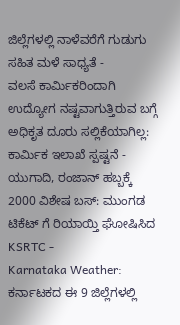ಜಿಲ್ಲೆಗಳಲ್ಲಿ ನಾಳೆವರೆಗೆ ಗುಡುಗು ಸಹಿತ ಮಳೆ ಸಾಧ್ಯತೆ -
ವಲಸೆ ಕಾರ್ಮಿಕರಿಂದಾಗಿ ಉದ್ಯೋಗ ನಷ್ಟವಾಗುತ್ತಿರುವ ಬಗ್ಗೆ ಅಧಿಕೃತ ದೂರು ಸಲ್ಲಿಕೆಯಾಗಿಲ್ಲ: ಕಾರ್ಮಿಕ ಇಲಾಖೆ ಸ್ಪಷ್ಟನೆ -
ಯುಗಾದಿ, ರಂಜಾನ್ ಹಬ್ಬಕ್ಕೆ 2000 ವಿಶೇಷ ಬಸ್: ಮುಂಗಡ ಟಿಕೆಟ್ ಗೆ ರಿಯಾಯ್ತಿ ಘೋಷಿಸಿದ KSRTC -
Karnataka Weather: ಕರ್ನಾಟಕದ ಈ 9 ಜಿಲ್ಲೆಗಳಲ್ಲಿ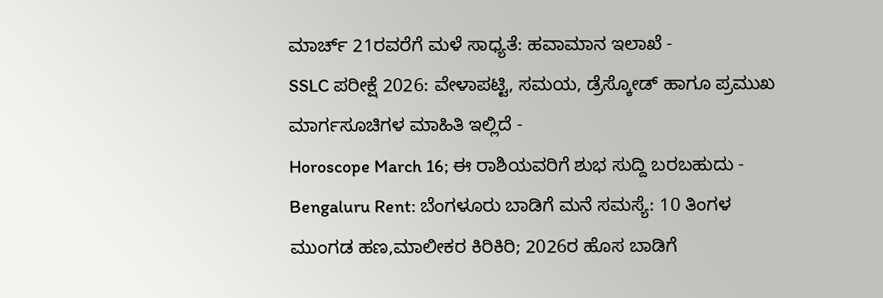ಮಾರ್ಚ್ 21ರವರೆಗೆ ಮಳೆ ಸಾಧ್ಯತೆ: ಹವಾಮಾನ ಇಲಾಖೆ -
SSLC ಪರೀಕ್ಷೆ 2026: ವೇಳಾಪಟ್ಟಿ, ಸಮಯ, ಡ್ರೆಸ್ಕೋಡ್ ಹಾಗೂ ಪ್ರಮುಖ ಮಾರ್ಗಸೂಚಿಗಳ ಮಾಹಿತಿ ಇಲ್ಲಿದೆ -
Horoscope March 16; ಈ ರಾಶಿಯವರಿಗೆ ಶುಭ ಸುದ್ದಿ ಬರಬಹುದು -
Bengaluru Rent: ಬೆಂಗಳೂರು ಬಾಡಿಗೆ ಮನೆ ಸಮಸ್ಯೆ: 10 ತಿಂಗಳ ಮುಂಗಡ ಹಣ,ಮಾಲೀಕರ ಕಿರಿಕಿರಿ; 2026ರ ಹೊಸ ಬಾಡಿಗೆ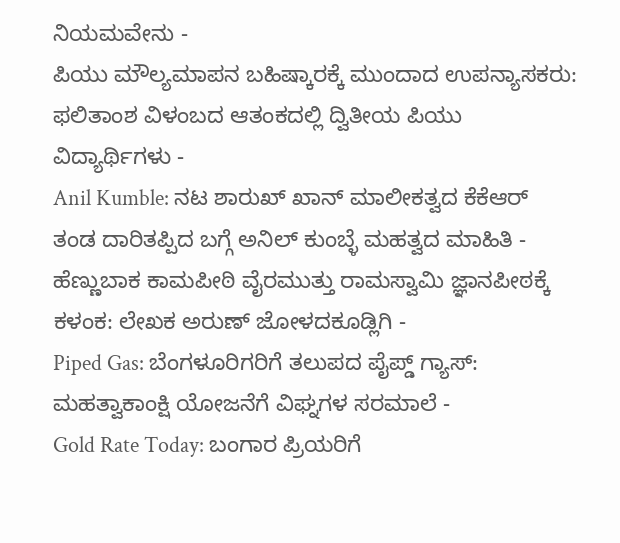ನಿಯಮವೇನು -
ಪಿಯು ಮೌಲ್ಯಮಾಪನ ಬಹಿಷ್ಕಾರಕ್ಕೆ ಮುಂದಾದ ಉಪನ್ಯಾಸಕರು: ಫಲಿತಾಂಶ ವಿಳಂಬದ ಆತಂಕದಲ್ಲಿ ದ್ವಿತೀಯ ಪಿಯು ವಿದ್ಯಾರ್ಥಿಗಳು -
Anil Kumble: ನಟ ಶಾರುಖ್ ಖಾನ್ ಮಾಲೀಕತ್ವದ ಕೆಕೆಆರ್ ತಂಡ ದಾರಿತಪ್ಪಿದ ಬಗ್ಗೆ ಅನಿಲ್ ಕುಂಬ್ಳೆ ಮಹತ್ವದ ಮಾಹಿತಿ -
ಹೆಣ್ಣುಬಾಕ ಕಾಮಪೀಠಿ ವೈರಮುತ್ತು ರಾಮಸ್ವಾಮಿ ಜ್ಞಾನಪೀಠಕ್ಕೆ ಕಳಂಕ: ಲೇಖಕ ಅರುಣ್ ಜೋಳದಕೂಡ್ಲಿಗಿ -
Piped Gas: ಬೆಂಗಳೂರಿಗರಿಗೆ ತಲುಪದ ಪೈಪ್ಡ್ ಗ್ಯಾಸ್: ಮಹತ್ವಾಕಾಂಕ್ಷಿ ಯೋಜನೆಗೆ ವಿಘ್ನಗಳ ಸರಮಾಲೆ -
Gold Rate Today: ಬಂಗಾರ ಪ್ರಿಯರಿಗೆ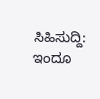ಸಿಹಿಸುದ್ದಿ: ಇಂದೂ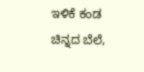ಇಳಿಕೆ ಕಂಡ ಚಿನ್ನದ ಬೆಲೆ,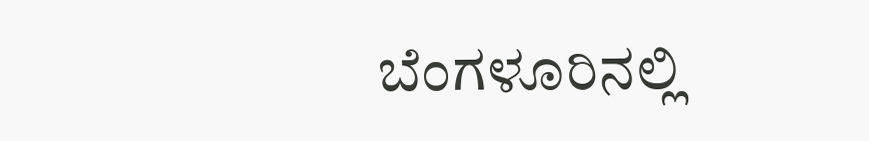ಬೆಂಗಳೂರಿನಲ್ಲಿ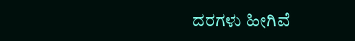ದರಗಳು ಹೀಗಿವೆ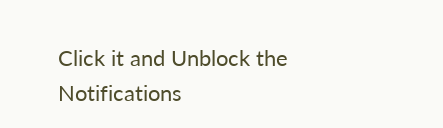Click it and Unblock the Notifications